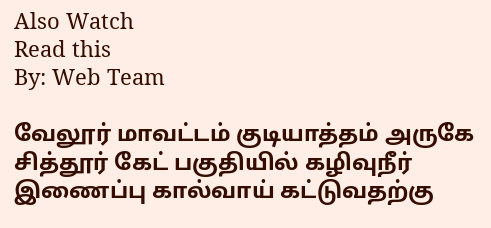Also Watch
Read this
By: Web Team

வேலூர் மாவட்டம் குடியாத்தம் அருகே சித்தூர் கேட் பகுதியில் கழிவுநீர் இணைப்பு கால்வாய் கட்டுவதற்கு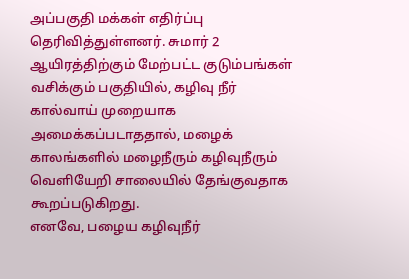அப்பகுதி மக்கள் எதிர்ப்பு தெரிவித்துள்ளனர். சுமார் 2 ஆயிரத்திற்கும் மேற்பட்ட குடும்பங்கள் வசிக்கும் பகுதியில், கழிவு நீர் கால்வாய் முறையாக அமைக்கப்படாததால், மழைக் காலங்களில் மழைநீரும் கழிவுநீரும் வெளியேறி சாலையில் தேங்குவதாக கூறப்படுகிறது.
எனவே, பழைய கழிவுநீர்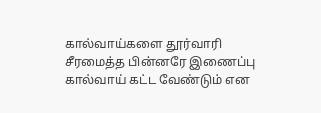கால்வாய்களை தூர்வாரி சீரமைத்த பின்னரே இணைப்பு கால்வாய் கட்ட வேண்டும் என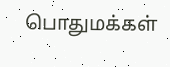பொதுமக்கள்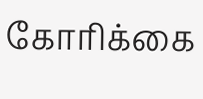கோரிக்கை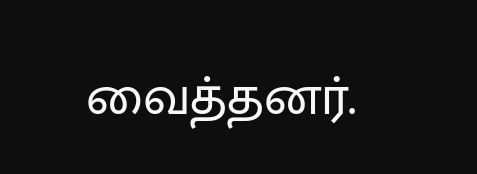வைத்தனர்.